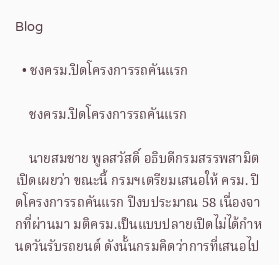Blog

  • ชงครม.ปิดโครงการรถคันแรก

    ชงครม.ปิดโครงการรถคันแรก

    นายสมชาย พูลสวัสดิ์ อธิบดีกรมสรรพสามิต เปิดเผยว่า ขณะนี้ กรมฯเตรียมเสนอให้ ครม. ปิดโครงการรถคันแรก ปีงบประมาณ 58 เนื่องจากที่ผ่านมา มติครม.เป็นแบบปลายเปิดไม่ได้กำหนดวันรับรถยนต์ ดังนั้นกรมคิดว่าการที่เสนอไป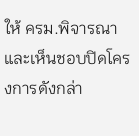ให้ ครม.พิจารณาและเห็นชอบปิดโครงการดังกล่า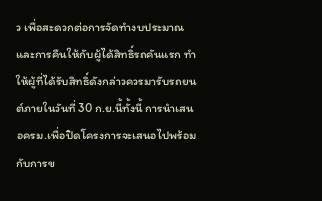ว เพื่อสะดวกต่อการจัดทำงบประมาณและการคืนให้กับผู้ได้สิทธิ์รถคันแรก ทำให้ผู้ที่ได้รับสิทธิ์ดังกล่าวควรมารับรถยนต์ภายในวันที่ 30 ก.ย.นี้ทั้งนี้ การนำเสนอครม.เพื่อปิดโครงการจะเสนอไปพร้อมกับการข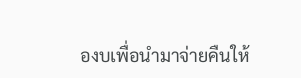องบเพื่อนำมาจ่ายคืนให้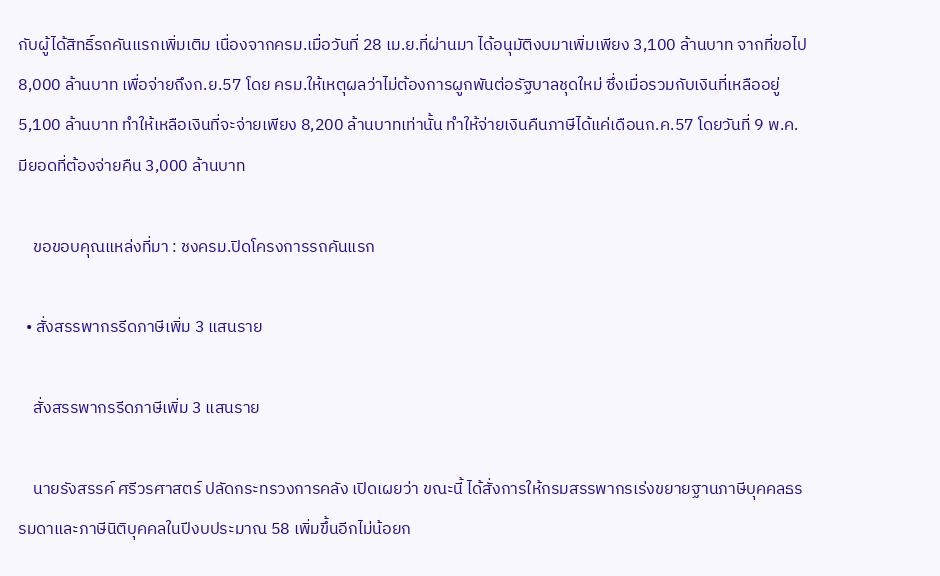กับผู้ได้สิทธิ์รถคันแรกเพิ่มเติม เนื่องจากครม.เมื่อวันที่ 28 เม.ย.ที่ผ่านมา ได้อนุมัติงบมาเพิ่มเพียง 3,100 ล้านบาท จากที่ขอไป 8,000 ล้านบาท เพื่อจ่ายถึงก.ย.57 โดย ครม.ให้เหตุผลว่าไม่ต้องการผูกพันต่อรัฐบาลชุดใหม่ ซึ่งเมื่อรวมกับเงินที่เหลืออยู่ 5,100 ล้านบาท ทำให้เหลือเงินที่จะจ่ายเพียง 8,200 ล้านบาทเท่านั้น ทำให้จ่ายเงินคืนภาษีได้แค่เดือนก.ค.57 โดยวันที่ 9 พ.ค.มียอดที่ต้องจ่ายคืน 3,000 ล้านบาท

    ขอขอบคุณแหล่งที่มา : ชงครม.ปิดโครงการรถคันแรก

  • สั่งสรรพากรรีดภาษีเพิ่ม 3 แสนราย

    สั่งสรรพากรรีดภาษีเพิ่ม 3 แสนราย

    นายรังสรรค์ ศรีวรศาสตร์ ปลัดกระทรวงการคลัง เปิดเผยว่า ขณะนี้ ได้สั่งการให้กรมสรรพากรเร่งขยายฐานภาษีบุคคลธรรมดาและภาษีนิติบุคคลในปีงบประมาณ 58 เพิ่มขึ้นอีกไม่น้อยก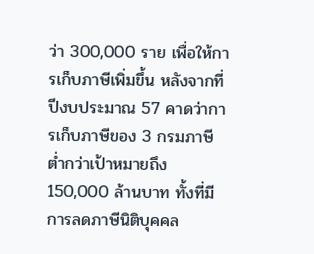ว่า 300,000 ราย เพื่อให้การเก็บภาษีเพิ่มขึ้น หลังจากที่ปีงบประมาณ 57 คาดว่าการเก็บภาษีของ 3 กรมภาษี ต่ำกว่าเป้าหมายถึง 150,000 ล้านบาท ทั้งที่มีการลดภาษีนิติบุคคล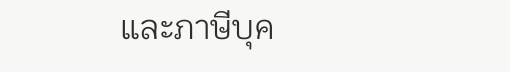และภาษีบุค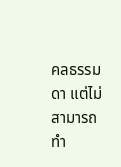คลธรรมดา แต่ไม่สามารถทำ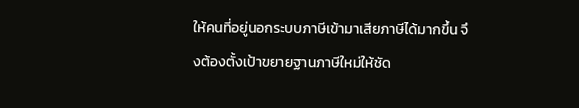ให้คนที่อยู่นอกระบบภาษีเข้ามาเสียภาษีได้มากขึ้น จึงต้องตั้งเป้าขยายฐานภาษีใหม่ให้ชัด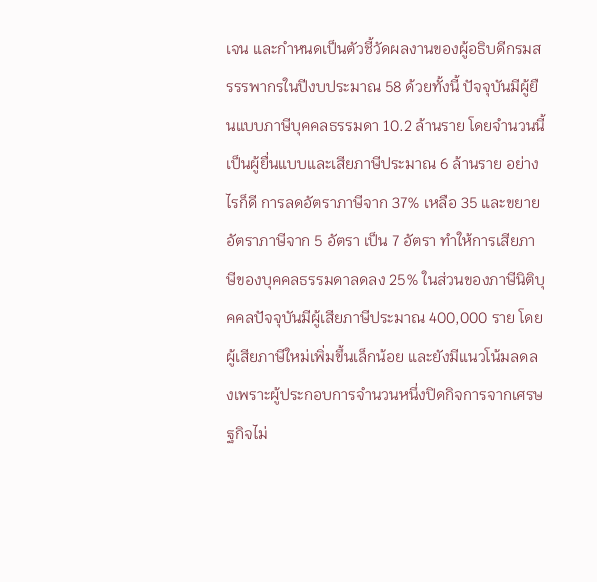เจน และกำหนดเป็นตัวชี้วัดผลงานของผู้อธิบดีกรมสรรรพากรในปีงบประมาณ 58 ด้วยทั้งนี้ ปัจจุบันมีผู้ยืนแบบภาษีบุคคลธรรมดา 10.2 ล้านราย โดยจำนวนนี้เป็นผู้ยื่นแบบและเสียภาษีประมาณ 6 ล้านราย อย่างไรก็ดี การลดอัตราภาษีจาก 37% เหลือ 35 และขยายอัตราภาษีจาก 5 อัตรา เป็น 7 อัตรา ทำให้การเสียภาษีของบุคคลธรรมดาลดลง 25% ในส่วนของภาษีนิติบุคคลปัจจุบันมีผู้เสียภาษีประมาณ 400,000 ราย โดยผู้เสียภาษีใหม่เพิ่มขึ้นเล็กน้อย และยังมีแนวโน้มลดลงเพราะผู้ประกอบการจำนวนหนึ่งปิดกิจการจากเศรษฐกิจไม่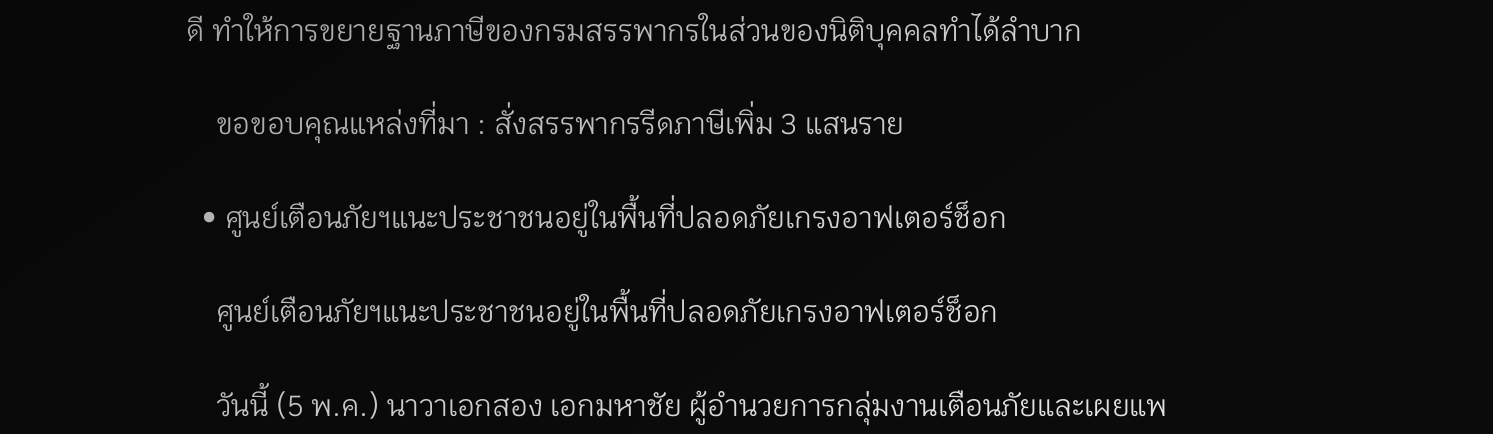ดี ทำให้การขยายฐานภาษีของกรมสรรพากรในส่วนของนิติบุคคลทำได้ลำบาก

    ขอขอบคุณแหล่งที่มา : สั่งสรรพากรรีดภาษีเพิ่ม 3 แสนราย

  • ศูนย์เตือนภัยฯแนะประชาชนอยู่ในพื้นที่ปลอดภัยเกรงอาฟเตอร์ช็อก

    ศูนย์เตือนภัยฯแนะประชาชนอยู่ในพื้นที่ปลอดภัยเกรงอาฟเตอร์ช็อก

    วันนี้ (5 พ.ค.) นาวาเอกสอง เอกมหาชัย ผู้อำนวยการกลุ่มงานเตือนภัยและเผยแพ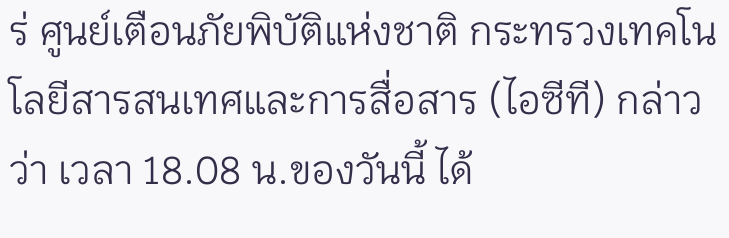ร่ ศูนย์เตือนภัยพิบัติแห่งชาติ กระทรวงเทคโนโลยีสารสนเทศและการสื่อสาร (ไอซีที) กล่าวว่า เวลา 18.08 น.ของวันนี้ ได้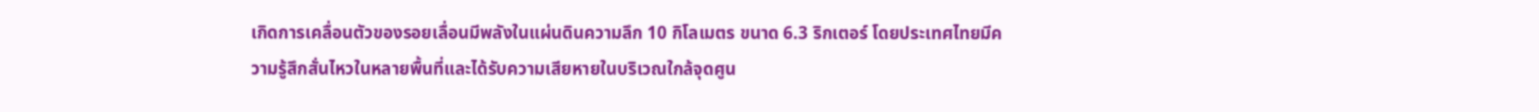เกิดการเคลื่อนตัวของรอยเลื่อนมีพลังในแผ่นดินความลึก 10 กิโลเมตร ขนาด 6.3 ริกเตอร์ โดยประเทศไทยมีความรู้สึกสั่นไหวในหลายพื้นที่และได้รับความเสียหายในบริเวณใกล้จุดศูน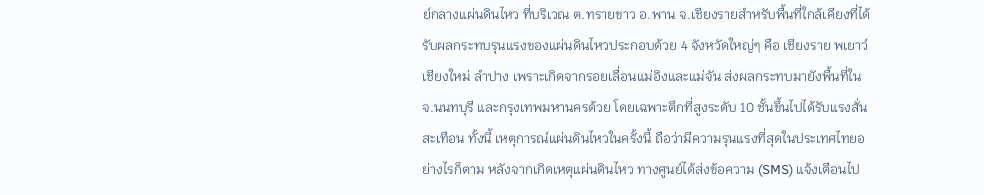ย์กลางแผ่นดินไหว ที่บริเวณ ต.ทรายขาว อ.พาน จ.เชียงรายสำหรับพื้นที่ใกล้เคียงที่ได้รับผลกระทบรุนแรงของแผ่นดินไหวประกอบด้วย 4 จังหวัดใหญ่ๆ คือ เชียงราย พเยาว์ เชียงใหม่ ลำปาง เพราะเกิดจากรอยเลื่อนแม่อิงและแม่จัน ส่งผลกระทบมายังพื้นที่ในจ.นนทบุรี และกรุงเทพมหานครด้วย โดยเฉพาะตึกที่สูงระดับ 10 ชั้นขึ้นไปได้รับแรงสั่นสะเทือน ทั้งนี้ เหตุการณ์แผ่นดินไหวในครั้งนี้ ถือว่ามีความรุนแรงที่สุดในประเทศไทยอย่างไรก็ตาม หลังจากเกิดเหตุแผ่นดินไหว ทางศูนย์ได้ส่งข้อความ (SMS) แจ้งเตือนไป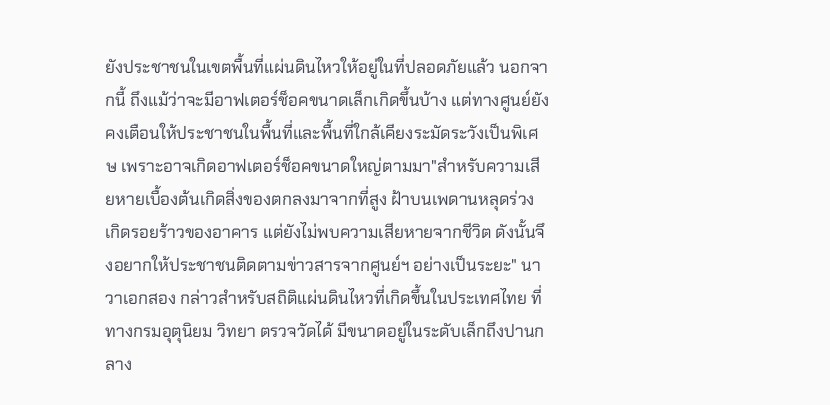ยังประชาชนในเขตพื้นที่แผ่นดินไหวให้อยู่ในที่ปลอดภัยแล้ว นอกจากนี้ ถึงแม้ว่าจะมีอาฟเตอร์ช็อคขนาดเล็กเกิดขึ้นบ้าง แต่ทางศูนย์ยังคงเตือนให้ประชาชนในพื้นที่และพื้นที่ใกล้เคียงระมัดระวังเป็นพิเศษ เพราะอาจเกิดอาฟเตอร์ช็อคขนาดใหญ่ตามมา"สำหรับความเสียหายเบื้องต้นเกิดสิ่งของตกลงมาจากที่สูง ฝ้าบนเพดานหลุดร่วง เกิดรอยร้าวของอาคาร แต่ยังไม่พบความเสียหายจากชีวิต ดังนั้นจึงอยากให้ประชาชนติดตามข่าวสารจากศูนย์ฯ อย่างเป็นระยะ" นาวาเอกสอง กล่าวสำหรับสถิติแผ่นดินไหวที่เกิดขึ้นในประเทศไทย ที่ทางกรมอุตุนิยม วิทยา ตรวจวัดได้ มีขนาดอยู่ในระดับเล็กถึงปานกลาง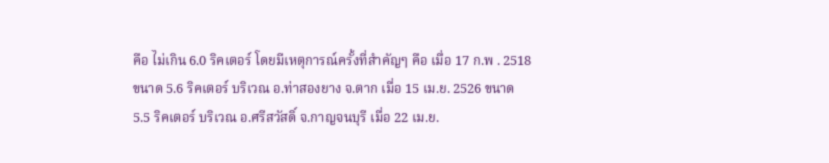คือ ไม่เกิน 6.0 ริคเตอร์ โดยมีเหตุการณ์ครั้งที่สำคัญๆ คือ เมื่อ 17 ก.พ . 2518 ขนาด 5.6 ริคเตอร์ บริเวณ อ.ท่าสองยาง จ.ตาก เมื่อ 15 เม.ย. 2526 ขนาด 5.5 ริคเตอร์ บริเวณ อ.ศรีสวัสดิ์ จ.กาญจนบุรี เมื่อ 22 เม.ย.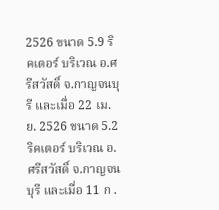2526 ขนาด 5.9 ริคเตอร์ บริเวณ อ.ศรีสวัสดิ์ จ.กาญจนบุรี และเมื่อ 22 เม.ย. 2526 ขนาด 5.2 ริคเตอร์ บริเวณ อ.ศรีสวัสดิ์ จ.กาญจนบุรี และเมื่อ 11 ก .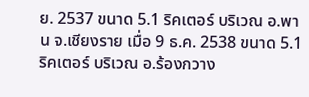ย. 2537 ขนาด 5.1 ริคเตอร์ บริเวณ อ.พาน จ.เชียงราย เมื่อ 9 ธ.ค. 2538 ขนาด 5.1 ริคเตอร์ บริเวณ อ.ร้องกวาง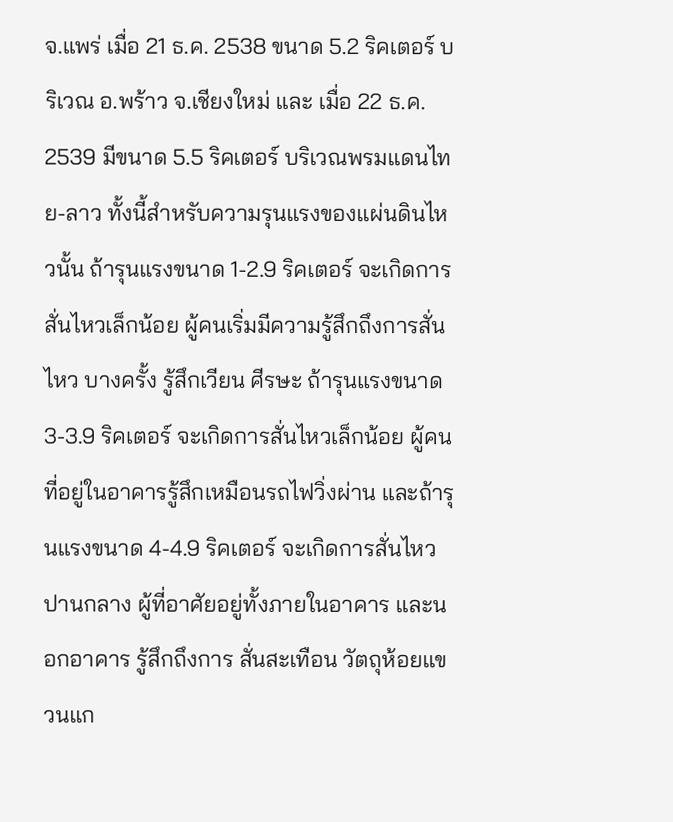จ.แพร่ เมื่อ 21 ธ.ค. 2538 ขนาด 5.2 ริคเตอร์ บริเวณ อ.พร้าว จ.เชียงใหม่ และ เมื่อ 22 ธ.ค. 2539 มีขนาด 5.5 ริคเตอร์ บริเวณพรมแดนไทย-ลาว ทั้งนี้สำหรับความรุนแรงของแผ่นดินไหวนั้น ถ้ารุนแรงขนาด 1-2.9 ริคเตอร์ จะเกิดการสั่นไหวเล็กน้อย ผู้คนเริ่มมีความรู้สึกถึงการสั่นไหว บางครั้ง รู้สึกเวียน ศีรษะ ถ้ารุนแรงขนาด 3-3.9 ริคเตอร์ จะเกิดการสั่นไหวเล็กน้อย ผู้คนที่อยู่ในอาคารรู้สึกเหมือนรถไฟวิ่งผ่าน และถ้ารุนแรงขนาด 4-4.9 ริคเตอร์ จะเกิดการสั่นไหวปานกลาง ผู้ที่อาศัยอยู่ทั้งภายในอาคาร และนอกอาคาร รู้สึกถึงการ สั่นสะเทือน วัตถุห้อยแขวนแก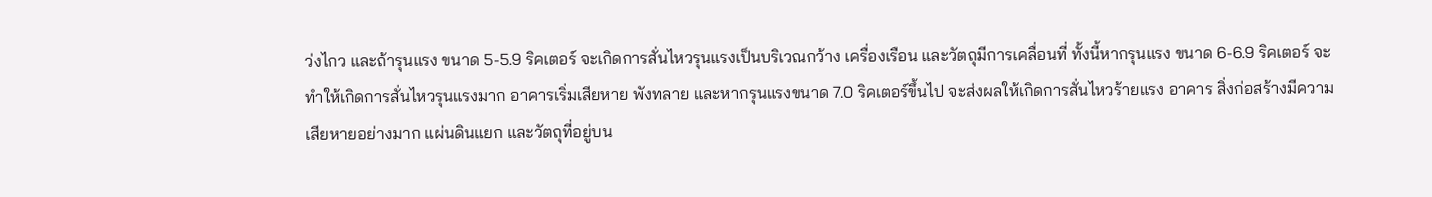ว่งไกว และถ้ารุนแรง ขนาด 5-5.9 ริคเตอร์ จะเกิดการสั่นไหวรุนแรงเป็นบริเวณกว้าง เครื่องเรือน และวัตถุมีการเคลื่อนที่ ทั้งนี้หากรุนแรง ขนาด 6-6.9 ริคเตอร์ จะทำให้เกิดการสั่นไหวรุนแรงมาก อาคารเริ่มเสียหาย พังทลาย และหากรุนแรงขนาด 7.0 ริคเตอร์ขึ้นไป จะส่งผลให้เกิดการสั่นไหวร้ายแรง อาคาร สิ่งก่อสร้างมีความเสียหายอย่างมาก แผ่นดินแยก และวัตถุที่อยู่บน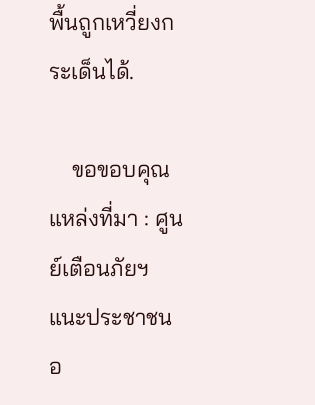พื้นถูกเหวี่ยงกระเด็นได้.

    ขอขอบคุณแหล่งที่มา : ศูนย์เตือนภัยฯแนะประชาชนอ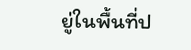ยู่ในพื้นที่ป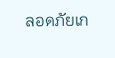ลอดภัยเก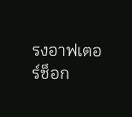รงอาฟเตอร์ช็อก